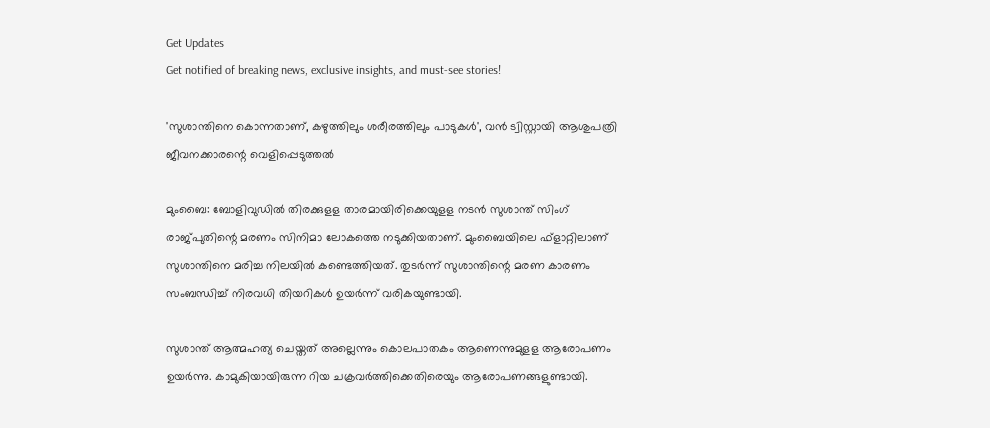Get Updates
Get notified of breaking news, exclusive insights, and must-see stories!

'സുശാന്തിനെ കൊന്നതാണ്, കഴുത്തിലും ശരീരത്തിലും പാടുകൾ', വൻ ട്വിസ്റ്റായി ആശുപത്രി ജീവനക്കാരന്റെ വെളിപ്പെടുത്തൽ

മുംബൈ: ബോളിവുഡില്‍ തിരക്കുളള താരമായിരിക്കെയുളള നടന്‍ സുശാന്ത് സിംഗ് രാജ്പുതിന്റെ മരണം സിനിമാ ലോകത്തെ നടുക്കിയതാണ്. മുംബൈയിലെ ഫ്‌ളാറ്റിലാണ് സുശാന്തിനെ മരിച്ച നിലയില്‍ കണ്ടെത്തിയത്. തുടര്‍ന്ന് സുശാന്തിന്റെ മരണ കാരണം സംബന്ധിച്ച് നിരവധി തിയറികള്‍ ഉയര്‍ന്ന് വരികയുണ്ടായി.

സുശാന്ത് ആത്മഹത്യ ചെയ്തത് അല്ലെന്നും കൊലപാതകം ആണെന്നുമുളള ആരോപണം ഉയര്‍ന്നു. കാമുകിയായിരുന്ന റിയ ചക്രവര്‍ത്തിക്കെതിരെയും ആരോപണങ്ങളുണ്ടായി.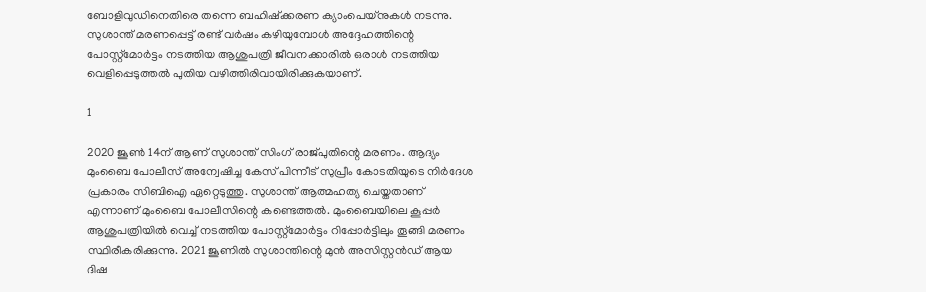ബോളിവുഡിനെതിരെ തന്നെ ബഹിഷ്‌ക്കരണ ക്യാംപെയ്‌നുകള്‍ നടന്നു. സുശാന്ത് മരണപ്പെട്ട് രണ്ട് വര്‍ഷം കഴിയുമ്പോള്‍ അദ്ദേഹത്തിന്റെ പോസ്റ്റ്‌മോര്‍ട്ടം നടത്തിയ ആശുപത്രി ജീവനക്കാരില്‍ ഒരാള്‍ നടത്തിയ വെളിപ്പെടുത്തല്‍ പുതിയ വഴിത്തിരിവായിരിക്കുകയാണ്.

1

2020 ജൂണ്‍ 14ന് ആണ് സുശാന്ത് സിംഗ് രാജ്പുതിന്റെ മരണം. ആദ്യം മുംബൈ പോലീസ് അന്വേഷിച്ച കേസ് പിന്നീട് സുപ്രീം കോടതിയുടെ നിര്‍ദേശ പ്രകാരം സിബിഐ ഏറ്റെടുത്തു. സുശാന്ത് ആത്മഹത്യ ചെയ്തതാണ് എന്നാണ് മുംബൈ പോലീസിന്റെ കണ്ടെത്തല്‍. മുംബൈയിലെ കൂപ്പര്‍ ആശുപത്രിയില്‍ വെച്ച് നടത്തിയ പോസ്റ്റ്‌മോര്‍ട്ടം റിപ്പോര്‍ട്ടിലും തൂങ്ങി മരണം സ്ഥിരീകരിക്കുന്നു. 2021 ജൂണില്‍ സുശാന്തിന്റെ മുന്‍ അസിസ്റ്റന്‍ഡ് ആയ ദിഷ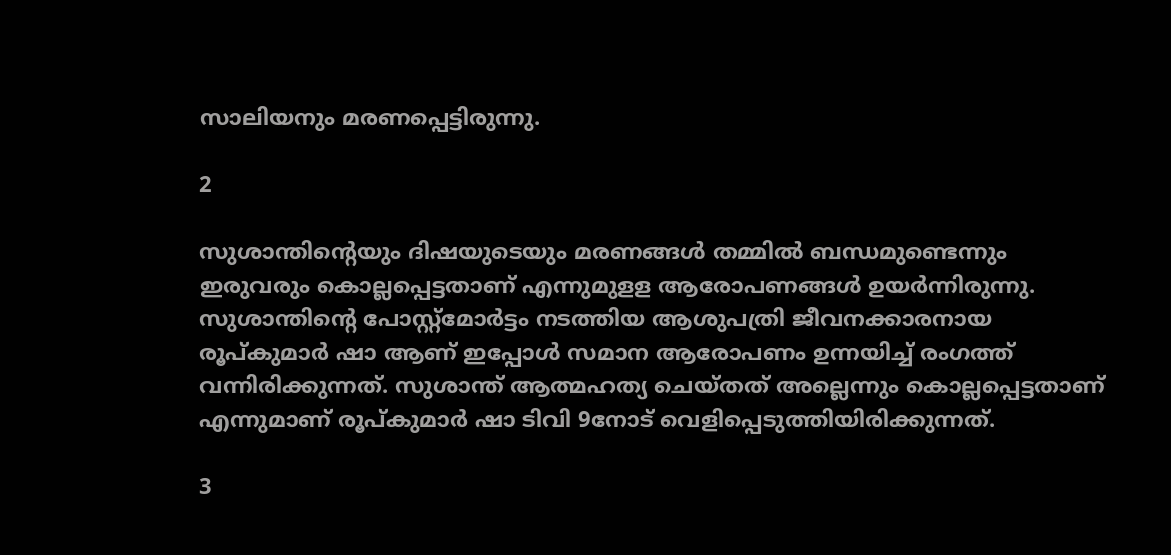സാലിയനും മരണപ്പെട്ടിരുന്നു.

2

സുശാന്തിന്റെയും ദിഷയുടെയും മരണങ്ങള്‍ തമ്മില്‍ ബന്ധമുണ്ടെന്നും ഇരുവരും കൊല്ലപ്പെട്ടതാണ് എന്നുമുളള ആരോപണങ്ങള്‍ ഉയര്‍ന്നിരുന്നു. സുശാന്തിന്റെ പോസ്റ്റ്‌മോര്‍ട്ടം നടത്തിയ ആശുപത്രി ജീവനക്കാരനായ രൂപ്കുമാര്‍ ഷാ ആണ് ഇപ്പോള്‍ സമാന ആരോപണം ഉന്നയിച്ച് രംഗത്ത് വന്നിരിക്കുന്നത്. സുശാന്ത് ആത്മഹത്യ ചെയ്തത് അല്ലെന്നും കൊല്ലപ്പെട്ടതാണ് എന്നുമാണ് രൂപ്കുമാര്‍ ഷാ ടിവി 9നോട് വെളിപ്പെടുത്തിയിരിക്കുന്നത്.

3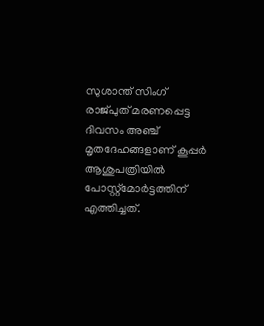സുശാന്ത് സിംഗ് രാജ്പുത് മരണപ്പെട്ട ദിവസം അഞ്ച് മൃതദേഹങ്ങളാണ് കൂപ്പര്‍ ആശുപത്രിയില്‍ പോസ്റ്റ്‌മോര്‍ട്ടത്തിന് എത്തിച്ചത്.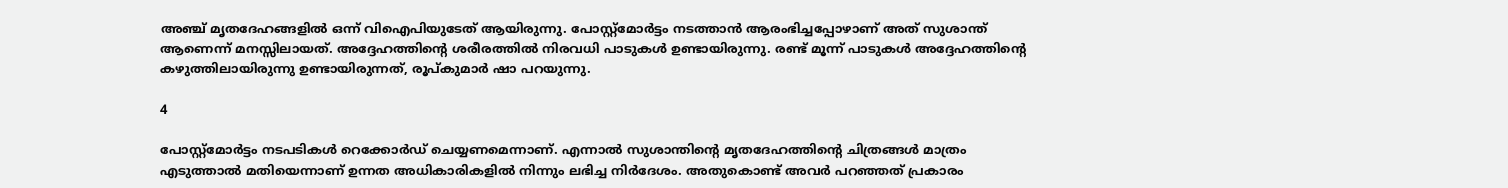അഞ്ച് മൃതദേഹങ്ങളില്‍ ഒന്ന് വിഐപിയുടേത് ആയിരുന്നു. പോസ്റ്റ്‌മോര്‍ട്ടം നടത്താന്‍ ആരംഭിച്ചപ്പോഴാണ് അത് സുശാന്ത് ആണെന്ന് മനസ്സിലായത്. അദ്ദേഹത്തിന്റെ ശരീരത്തില്‍ നിരവധി പാടുകള്‍ ഉണ്ടായിരുന്നു. രണ്ട് മൂന്ന് പാടുകള്‍ അദ്ദേഹത്തിന്റെ കഴുത്തിലായിരുന്നു ഉണ്ടായിരുന്നത്, രൂപ്കുമാര്‍ ഷാ പറയുന്നു.

4

പോസ്റ്റ്‌മോര്‍ട്ടം നടപടികള്‍ റെക്കോര്‍ഡ് ചെയ്യണമെന്നാണ്. എന്നാല്‍ സുശാന്തിന്റെ മൃതദേഹത്തിന്റെ ചിത്രങ്ങള്‍ മാത്രം എടുത്താല്‍ മതിയെന്നാണ് ഉന്നത അധികാരികളില്‍ നിന്നും ലഭിച്ച നിര്‍ദേശം. അതുകൊണ്ട് അവര്‍ പറഞ്ഞത് പ്രകാരം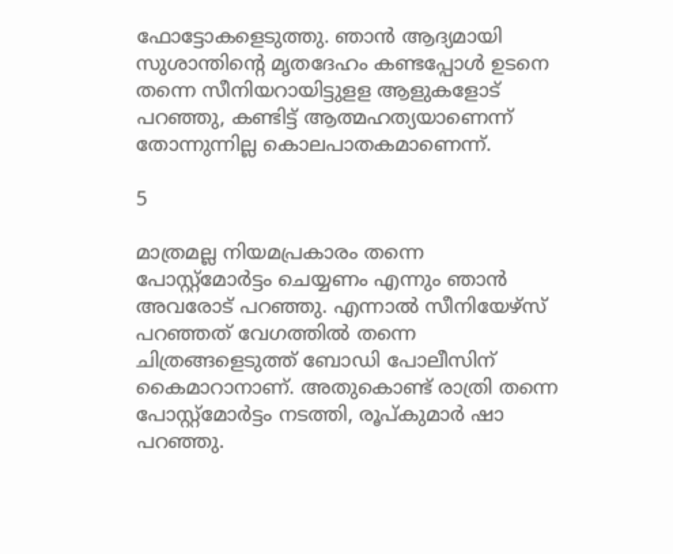ഫോട്ടോകളെടുത്തു. ഞാന്‍ ആദ്യമായി സുശാന്തിന്റെ മൃതദേഹം കണ്ടപ്പോള്‍ ഉടനെ തന്നെ സീനിയറായിട്ടുളള ആളുകളോട് പറഞ്ഞു, കണ്ടിട്ട് ആത്മഹത്യയാണെന്ന് തോന്നുന്നില്ല കൊലപാതകമാണെന്ന്.

5

മാത്രമല്ല നിയമപ്രകാരം തന്നെ പോസ്റ്റ്‌മോര്‍ട്ടം ചെയ്യണം എന്നും ഞാന്‍ അവരോട് പറഞ്ഞു. എന്നാല്‍ സീനിയേഴ്‌സ് പറഞ്ഞത് വേഗത്തില്‍ തന്നെ ചിത്രങ്ങളെടുത്ത് ബോഡി പോലീസിന് കൈമാറാനാണ്. അതുകൊണ്ട് രാത്രി തന്നെ പോസ്റ്റ്‌മോര്‍ട്ടം നടത്തി, രൂപ്കുമാര്‍ ഷാ പറഞ്ഞു.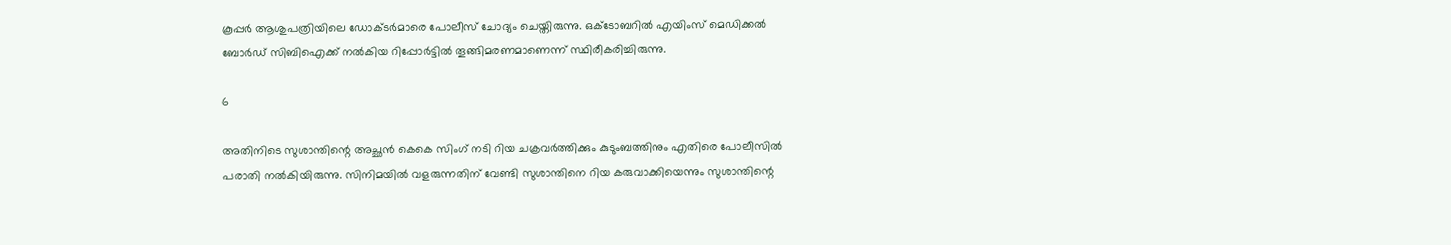കൂപ്പര്‍ ആശുപത്രിയിലെ ഡോക്ടര്‍മാരെ പോലീസ് ചോദ്യം ചെയ്തിരുന്നു. ഒക്ടോബറില്‍ എയിംസ് മെഡിക്കല്‍ ബോര്‍ഡ് സിബിഐക്ക് നല്‍കിയ റിപ്പോര്‍ട്ടില്‍ തൂങ്ങിമരണമാണെന്ന് സ്ഥിരീകരിച്ചിരുന്നു.

6

അതിനിടെ സുശാന്തിന്റെ അച്ഛന്‍ കെകെ സിംഗ് നടി റിയ ചക്രവര്‍ത്തിക്കും കുടുംബത്തിനും എതിരെ പോലീസില്‍ പരാതി നല്‍കിയിരുന്നു. സിനിമയില്‍ വളരുന്നതിന് വേണ്ടി സുശാന്തിനെ റിയ കരുവാക്കിയെന്നും സുശാന്തിന്റെ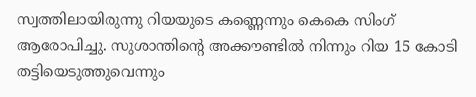സ്വത്തിലായിരുന്നു റിയയുടെ കണ്ണെന്നും കെകെ സിംഗ് ആരോപിച്ചു. സുശാന്തിന്റെ അക്കൗണ്ടില്‍ നിന്നും റിയ 15 കോടി തട്ടിയെടുത്തുവെന്നും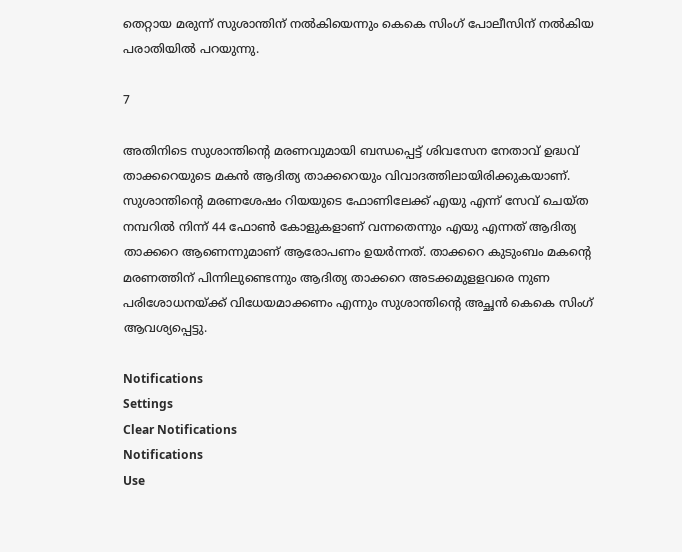തെറ്റായ മരുന്ന് സുശാന്തിന് നല്‍കിയെന്നും കെകെ സിംഗ് പോലീസിന് നല്‍കിയ പരാതിയില്‍ പറയുന്നു.

7

അതിനിടെ സുശാന്തിന്റെ മരണവുമായി ബന്ധപ്പെട്ട് ശിവസേന നേതാവ് ഉദ്ധവ് താക്കറെയുടെ മകന്‍ ആദിത്യ താക്കറെയും വിവാദത്തിലായിരിക്കുകയാണ്. സുശാന്തിന്റെ മരണശേഷം റിയയുടെ ഫോണിലേക്ക് എയു എന്ന് സേവ് ചെയ്ത നമ്പറില്‍ നിന്ന് 44 ഫോണ്‍ കോളുകളാണ് വന്നതെന്നും എയു എന്നത് ആദിത്യ താക്കറെ ആണെന്നുമാണ് ആരോപണം ഉയര്‍ന്നത്. താക്കറെ കുടുംബം മകന്റെ മരണത്തിന് പിന്നിലുണ്ടെന്നും ആദിത്യ താക്കറെ അടക്കമുളളവരെ നുണ പരിശോധനയ്ക്ക് വിധേയമാക്കണം എന്നും സുശാന്തിന്റെ അച്ഛൻ കെകെ സിംഗ് ആവശ്യപ്പെട്ടു.

Notifications
Settings
Clear Notifications
Notifications
Use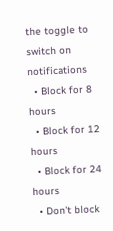the toggle to switch on notifications
  • Block for 8 hours
  • Block for 12 hours
  • Block for 24 hours
  • Don't block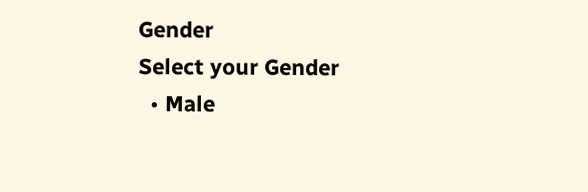Gender
Select your Gender
  • Male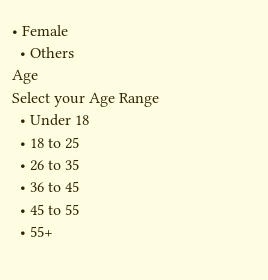• Female
  • Others
Age
Select your Age Range
  • Under 18
  • 18 to 25
  • 26 to 35
  • 36 to 45
  • 45 to 55
  • 55+